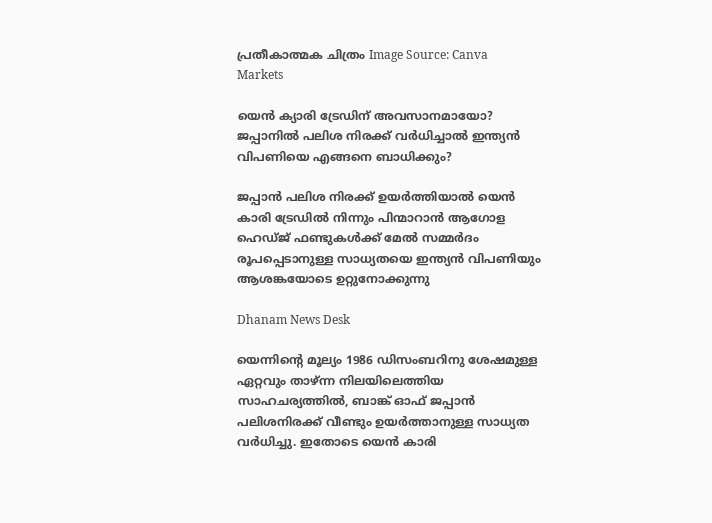പ്രതീകാത്മക ചിത്രം Image Source: Canva
Markets

യെൻ ക്യാരി ‍ട്രേഡിന് അവസാനമായോ? ജപ്പാനിൽ പലിശ നിരക്ക് വർധിച്ചാൽ ഇന്ത്യൻ വിപണിയെ എങ്ങനെ ബാധിക്കും?

ജപ്പാൻ പലിശ നിരക്ക് ഉയർത്തിയാൽ യെൻ കാരി ട്രേഡിൽ നിന്നും പിന്മാറാൻ ആഗോള ഹെഡ്ജ് ഫണ്ടുകൾക്ക് മേൽ സമ്മർദം രൂപപ്പെടാനുള്ള സാധ്യതയെ ഇന്ത്യൻ വിപണിയും ആശങ്കയോടെ ഉറ്റുനോക്കുന്നു

Dhanam News Desk

യെന്നിന്റെ മൂല്യം 1986 ഡിസംബറിനു ശേഷമുള്ള ഏറ്റവും താഴ്ന്ന നിലയിലെത്തിയ സാഹചര്യത്തിൽ, ബാങ്ക് ഓഫ് ജപ്പാൻ പലിശനിരക്ക് വീണ്ടും ഉയർത്താനുള്ള സാധ്യത വർധിച്ചു. ഇതോടെ യെൻ കാരി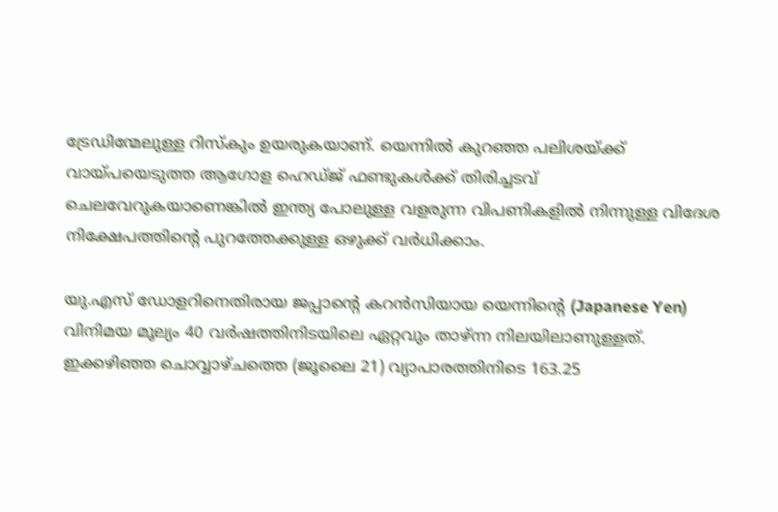ട്രേഡിന്മേലുള്ള റിസ്കും ഉയരുകയാണ്. യെന്നിൽ കുറഞ്ഞ പലിശയ്ക്ക് വായ്പയെടുത്ത ആഗോള ഹെഡ്ജ് ഫണ്ടുകൾക്ക് തിരിച്ചടവ് ചെലവേറുകയാണെങ്കിൽ ഇന്ത്യ പോലുള്ള വളരുന്ന വിപണികളിൽ നിന്നുള്ള വിദേശ നിക്ഷേപത്തിന്റെ പുറത്തേക്കുള്ള ഒഴുക്ക് വർധിക്കാം.

യു.എസ് ഡോളറിനെതിരായ ജപ്പാന്റെ കറൻസിയായ യെന്നിന്റെ (Japanese Yen) വിനിമയ മൂല്യം 40 വർഷത്തിനിടയിലെ ഏറ്റവും താഴ്ന്ന നിലയിലാണുള്ളത്. ഇക്കഴിഞ്ഞ ചൊവ്വാഴ്ചത്തെ (ജൂലൈ 21) വ്യാപാരത്തിനിടെ 163.25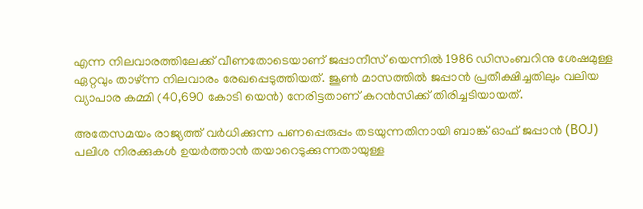എന്ന നിലവാരത്തിലേക്ക് വീണതോടെയാണ് ജപ്പാനീസ് യെന്നിൽ 1986 ഡിസംബറിനു ശേഷമുള്ള ഏറ്റവും താഴ്ന്ന നിലവാരം രേഖപ്പെടുത്തിയത്. ജൂൺ മാസത്തിൽ ജപ്പാൻ പ്രതീക്ഷിച്ചതിലും വലിയ വ്യാപാര കമ്മി (40,690 കോടി യെൻ) നേരിട്ടതാണ് കറൻസിക്ക് തിരിച്ചടിയായത്.

അതേസമയം രാജ്യത്ത് വർധിക്കുന്ന പണപ്പെരുപ്പം തടയുന്നതിനായി ബാങ്ക് ഓഫ് ജപ്പാൻ (BOJ) പലിശ നിരക്കുകൾ ഉയർത്താൻ തയാറെടുക്കുന്നതായുള്ള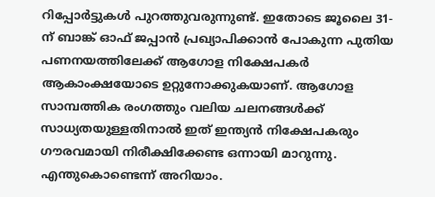റിപ്പോർട്ടുകൾ പുറത്തുവരുന്നുണ്ട്. ഇതോടെ ജൂലൈ 31-ന് ബാങ്ക് ഓഫ് ജപ്പാൻ പ്രഖ്യാപിക്കാൻ പോകുന്ന പുതിയ പണനയത്തിലേക്ക് ആഗോള നിക്ഷേപകർ ആകാംക്ഷയോടെ ഉറ്റുനോക്കുകയാണ്. ആഗോള സാമ്പത്തിക രംഗത്തും വലിയ ചലനങ്ങൾക്ക് സാധ്യതയുള്ളതിനാൽ ഇത് ഇന്ത്യൻ നിക്ഷേപകരും ഗൗരവമായി നിരീക്ഷിക്കേണ്ട ഒന്നായി മാറുന്നു. എന്തുകൊണ്ടെന്ന് അറിയാം.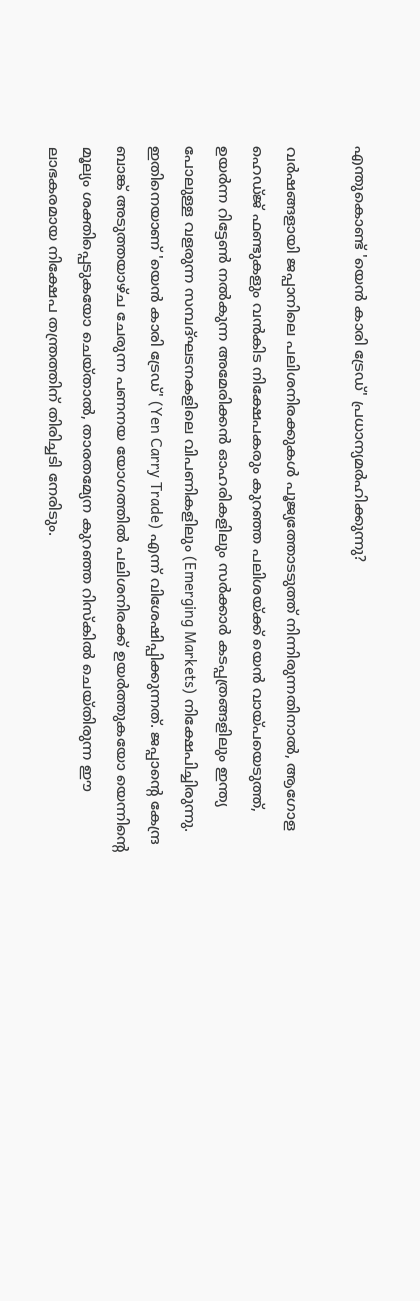എന്തുകൊണ്ട് 'യെൻ കാരി ട്രേഡ്' പ്രധാന്യമർഹിക്കുന്നു?

വർഷങ്ങളായി ജപ്പാനിലെ പലിശനിരക്കുകൾ പൂജ്യത്തോടടുത്ത് നിന്നിരുന്നതിനാൽ, ആഗോള ഹെഡ്ജ് ഫണ്ടുകളും വൻകിട നിക്ഷേപകരും കുറഞ്ഞ പലിശയ്ക്ക് യെൻ വായ്പയെടുത്ത്, ഉയർന്ന റിട്ടേൺ നൽകുന്ന അമേരിക്കൻ ഓഹരികളിലും സർക്കാർ കടപ്പത്രങ്ങളിലും ഇന്ത്യ പോലുള്ള വളരുന്ന സമ്പദ്ഘടനകളിലെ വിപണികളിലും (Emerging Markets) നിക്ഷേപിച്ചിരുന്നു. ഇതിനെയാണ് 'യെൻ കാരി ട്രേഡ്' (Yen Carry Trade) എന്ന് വിശേഷിപ്പിക്കുന്നത്. ജപ്പാന്റെ കേന്ദ്ര ബാങ്ക് അടുത്തയാഴ്ച ചേരുന്ന പണനയ യോഗത്തിൽ പലിശനിരക്ക് ഉയർത്തുകയോ യെന്നിന്റെ മൂല്യം ശക്തിപ്പെടുകയോ ചെയ്താൽ, താരതമ്യേന കുറഞ്ഞ റിസ്കിൽ ചെയ്തിരുന്ന ഈ ലാഭകരമായ നിക്ഷേപ തന്ത്രത്തിന് തിരിച്ചടി നേരിടും.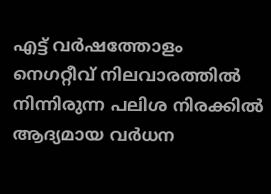എട്ട് വർഷത്തോളം നെഗറ്റീവ് നിലവാരത്തിൽ നിന്നിരുന്ന പലിശ നിരക്കിൽ ആദ്യമായ വർധന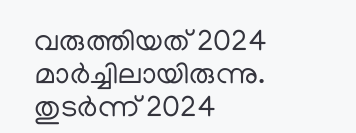വരുത്തിയത് 2024 മാർച്ചിലായിരുന്നു. തുടർന്ന് 2024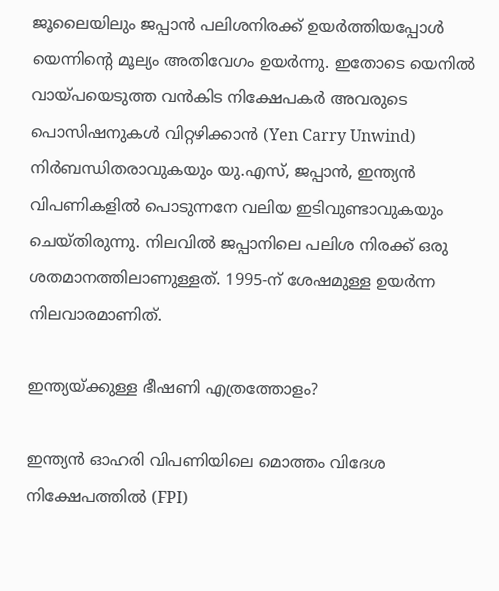ജൂലൈയിലും ജപ്പാൻ പലിശനിരക്ക് ഉയർത്തിയപ്പോൾ യെന്നിന്റെ മൂല്യം അതിവേഗം ഉയർന്നു. ഇതോടെ യെനിൽ വായ്പയെടുത്ത വൻകിട നിക്ഷേപകർ അവരുടെ പൊസിഷനുകൾ വിറ്റഴിക്കാൻ (Yen Carry Unwind) നിർബന്ധിതരാവുകയും യു.എസ്, ജപ്പാൻ, ഇന്ത്യൻ വിപണികളിൽ പൊടുന്നനേ വലിയ ഇടിവുണ്ടാവുകയും ചെയ്തിരുന്നു. നിലവിൽ ജപ്പാനിലെ പലിശ നിരക്ക് ഒരു ശതമാനത്തിലാണുള്ളത്. 1995-ന് ശേഷമുള്ള ഉയർന്ന നിലവാരമാണിത്.

ഇന്ത്യയ്ക്കുള്ള ഭീഷണി എത്രത്തോളം?

ഇന്ത്യൻ ഓഹരി വിപണിയിലെ മൊത്തം വിദേശ നിക്ഷേപത്തിൽ (FPI)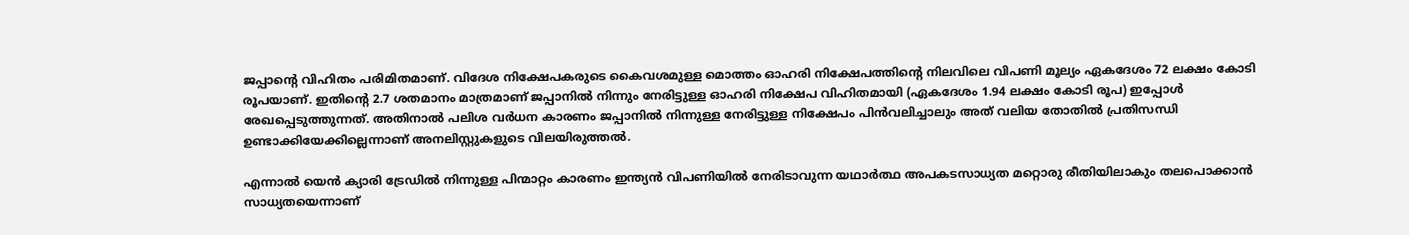ജപ്പാന്റെ വിഹിതം പരിമിതമാണ്. വിദേശ നിക്ഷേപകരുടെ കൈവശമുള്ള മൊത്തം ഓഹരി നിക്ഷേപത്തിന്റെ നിലവിലെ വിപണി മൂല്യം ഏകദേശം 72 ലക്ഷം കോടി രൂപയാണ്. ഇതിന്റെ 2.7 ശതമാനം മാത്രമാണ് ജപ്പാനിൽ നിന്നും നേരിട്ടുള്ള ഓഹരി നിക്ഷേപ വിഹിതമായി (ഏകദേശം 1.94 ലക്ഷം കോടി രൂപ) ഇപ്പോൾ രേഖപ്പെടുത്തുന്നത്. അതിനാൽ പലിശ വർധന കാരണം ജപ്പാനിൽ നിന്നുള്ള നേരിട്ടുള്ള നിക്ഷേപം പിൻവലിച്ചാലും അത് വലിയ തോതിൽ പ്രതിസന്ധി ഉണ്ടാക്കിയേക്കില്ലെന്നാണ് അനലിസ്റ്റുകളുടെ വിലയിരുത്തൽ.

എന്നാൽ യെൻ ക്യാരി ‍ട്രേഡിൽ നിന്നുള്ള പിന്മാറ്റം കാരണം ഇന്ത്യൻ വിപണിയിൽ നേരിടാവുന്ന യഥാർത്ഥ അപകടസാധ്യത മറ്റൊരു രീതിയിലാകും തലപൊക്കാൻ സാധ്യതയെന്നാണ്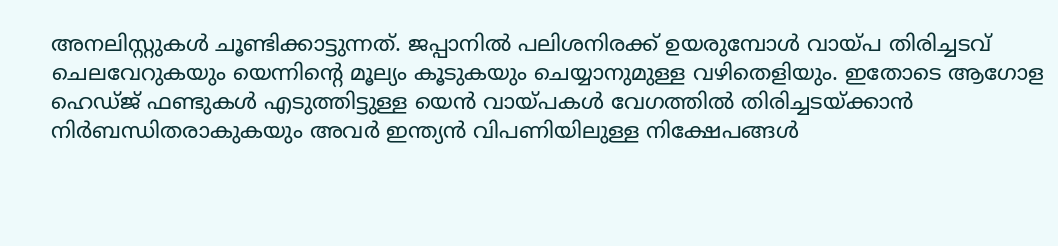അനലിസ്റ്റുകൾ ചൂണ്ടിക്കാട്ടുന്നത്. ജപ്പാനിൽ പലിശനിരക്ക് ഉയരുമ്പോൾ വായ്പ തിരിച്ചടവ് ചെലവേറുകയും യെന്നിന്റെ മൂല്യം കൂടുകയും ചെയ്യാനുമുള്ള വഴിതെളിയും. ഇതോടെ ആഗോള ഹെഡ്ജ് ഫണ്ടുകൾ എടുത്തിട്ടുള്ള യെൻ വായ്പകൾ വേഗത്തിൽ തിരിച്ചടയ്ക്കാൻ നിർബന്ധിതരാകുകയും അവർ ഇന്ത്യൻ വിപണിയിലുള്ള നിക്ഷേപങ്ങൾ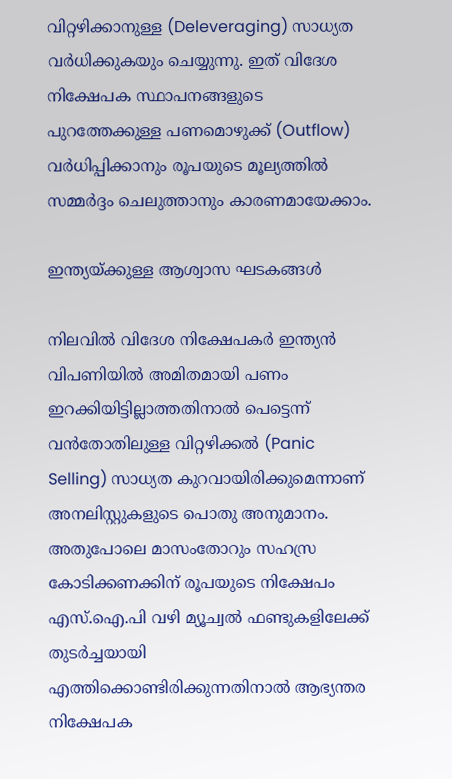വിറ്റഴിക്കാനുള്ള (Deleveraging) സാധ്യത വർധിക്കുകയും ചെയ്യുന്നു. ഇത് വിദേശ നിക്ഷേപക സ്ഥാപനങ്ങളുടെ പുറത്തേക്കുള്ള പണമൊഴുക്ക് (Outflow) വർധിപ്പിക്കാനും രൂപയുടെ മൂല്യത്തിൽ സമ്മർദ്ദം ചെലുത്താനും കാരണമായേക്കാം.

ഇന്ത്യയ്ക്കുള്ള ആശ്വാസ ഘടകങ്ങൾ

നിലവിൽ വിദേശ നിക്ഷേപകർ ഇന്ത്യൻ വിപണിയിൽ അമിതമായി പണം ഇറക്കിയിട്ടില്ലാത്തതിനാൽ പെട്ടെന്ന് വൻതോതിലുള്ള വിറ്റഴിക്കൽ (Panic Selling) സാധ്യത കുറവായിരിക്കുമെന്നാണ് അനലിസ്റ്റുകളുടെ പൊതു അനുമാനം. അതുപോലെ മാസംതോറും സഹസ്ര കോടിക്കണക്കിന് രൂപയുടെ നിക്ഷേപം എസ്‌.ഐ.പി വഴി മ്യൂച്വൽ ഫണ്ടുകളിലേക്ക് തുടർച്ചയായി എത്തിക്കൊണ്ടിരിക്കുന്നതിനാൽ ആഭ്യന്തര നിക്ഷേപക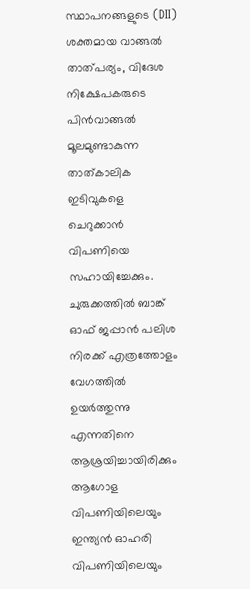സ്ഥാപനങ്ങളുടെ (DII) ശക്തമായ വാങ്ങൽ താത്പര്യം, വിദേശ നിക്ഷേപകരുടെ പിൻവാങ്ങൽ മൂലമുണ്ടാകുന്ന താത്കാലിക ഇടിവുകളെ ചെറുക്കാൻ വിപണിയെ സഹായിച്ചേക്കും. ചുരുക്കത്തിൽ ബാങ്ക് ഓഫ് ജപ്പാൻ പലിശ നിരക്ക് എത്രത്തോളം വേഗത്തിൽ ഉയർത്തുന്നു എന്നതിനെ ആശ്രയിച്ചായിരിക്കും ആഗോള വിപണിയിലെയും ഇന്ത്യൻ ഓഹരി വിപണിയിലെയും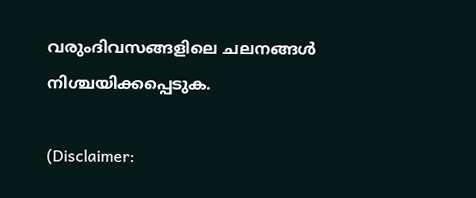വരുംദിവസങ്ങളിലെ ചലനങ്ങൾ നിശ്ചയിക്കപ്പെടുക.

(Disclaimer: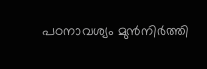പഠനാവശ്യം മുന്‍നിര്‍ത്തി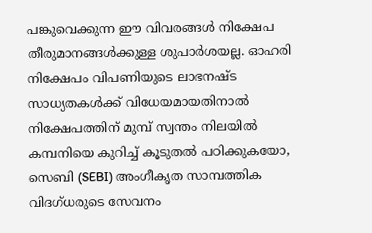പങ്കുവെക്കുന്ന ഈ വിവരങ്ങള്‍ നിക്ഷേപ തീരുമാനങ്ങള്‍ക്കുള്ള ശുപാര്‍ശയല്ല. ഓഹരി നിക്ഷേപം വിപണിയുടെ ലാഭനഷ്ട സാധ്യതകള്‍ക്ക് വിധേയമായതിനാല്‍ നിക്ഷേപത്തിന് മുമ്പ് സ്വന്തം നിലയില്‍ കമ്പനിയെ കുറിച്ച് കൂടുതല്‍ പഠിക്കുകയോ, സെബി (SEBI) അംഗീകൃത സാമ്പത്തിക വിദഗ്ധരുടെ സേവനം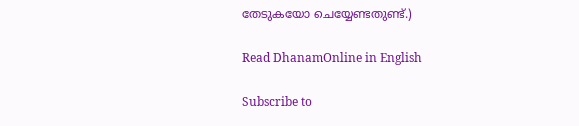തേടുകയോ ചെയ്യേണ്ടതുണ്ട്.)

Read DhanamOnline in English

Subscribe to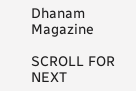Dhanam Magazine

SCROLL FOR NEXT